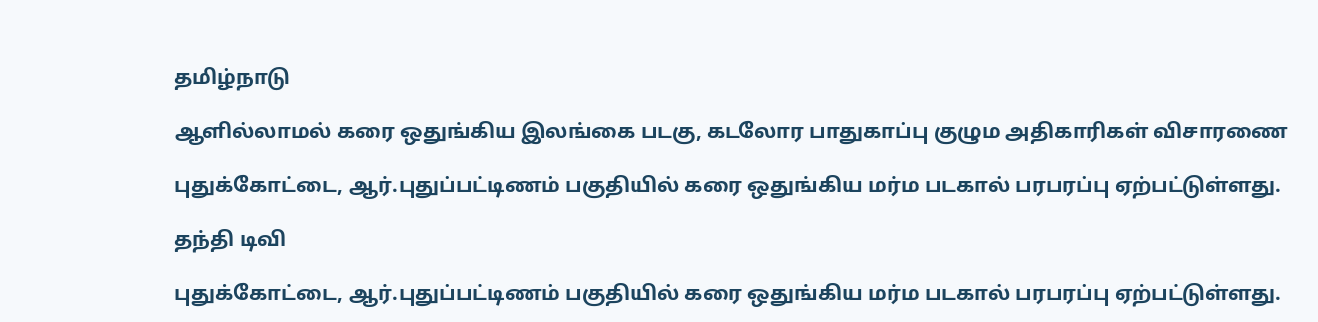தமிழ்நாடு

ஆளில்லாமல் கரை ஒதுங்கிய இலங்கை படகு, கடலோர பாதுகாப்பு குழும அதிகாரிகள் விசாரணை

புதுக்கோட்டை, ஆர்.புதுப்பட்டிணம் பகுதியில் கரை ஒதுங்கிய மர்ம படகால் பரபரப்பு ஏற்பட்டுள்ளது.

தந்தி டிவி

புதுக்கோட்டை, ஆர்.புதுப்பட்டிணம் பகுதியில் கரை ஒதுங்கிய மர்ம படகால் பரபரப்பு ஏற்பட்டுள்ளது.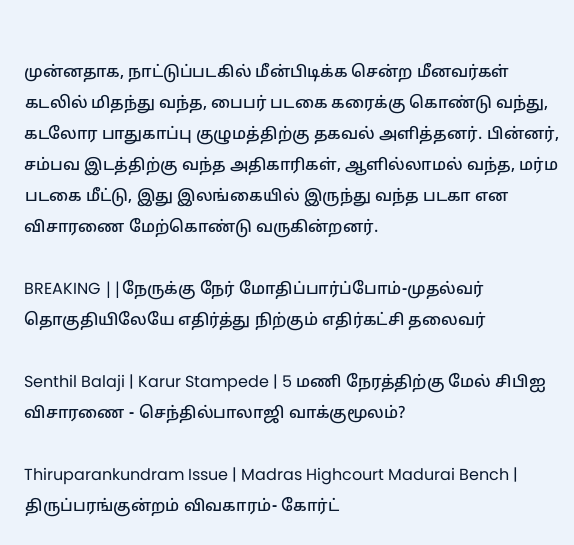முன்னதாக, நாட்டுப்படகில் மீன்பிடிக்க சென்ற மீனவர்கள் கடலில் மிதந்து வந்த, பைபர் படகை கரைக்கு கொண்டு வந்து, கடலோர பாதுகாப்பு குழுமத்திற்கு தகவல் அளித்தனர். பின்னர், சம்பவ இடத்திற்கு வந்த அதிகாரிகள், ஆளில்லாமல் வந்த, மர்ம படகை மீட்டு, இது இலங்கையில் இருந்து வந்த படகா என விசாரணை மேற்கொண்டு வருகின்றனர்.

BREAKING ||நேருக்கு நேர் மோதிப்பார்ப்போம்-முதல்வர் தொகுதியிலேயே எதிர்த்து நிற்கும் எதிர்கட்சி தலைவர்

Senthil Balaji | Karur Stampede | 5 மணி நேரத்திற்கு மேல் சிபிஐ விசாரணை - செந்தில்பாலாஜி வாக்குமூலம்?

Thiruparankundram Issue | Madras Highcourt Madurai Bench | திருப்பரங்குன்றம் விவகாரம்- கோர்ட்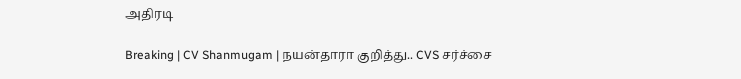அதிரடி

Breaking | CV Shanmugam | நயன்தாரா குறித்து.. CVS சர்ச்சை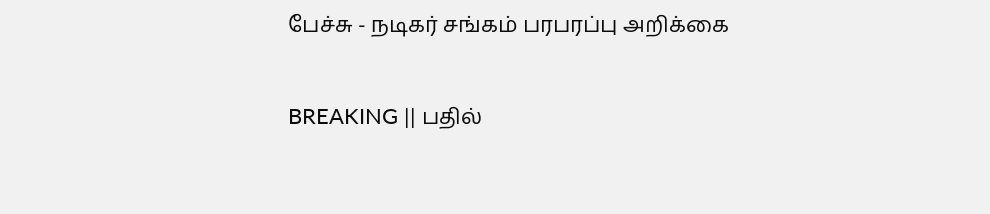பேச்சு - நடிகர் சங்கம் பரபரப்பு அறிக்கை

BREAKING || பதில்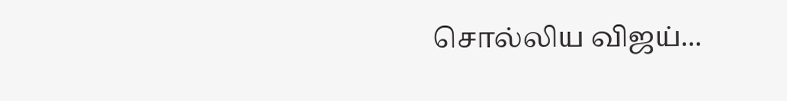சொல்லிய விஜய்...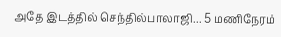அதே இடத்தில் செந்தில்பாலாஜி... 5 மணிநேரம்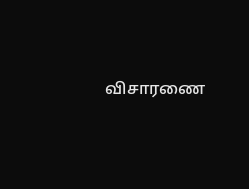விசாரணை